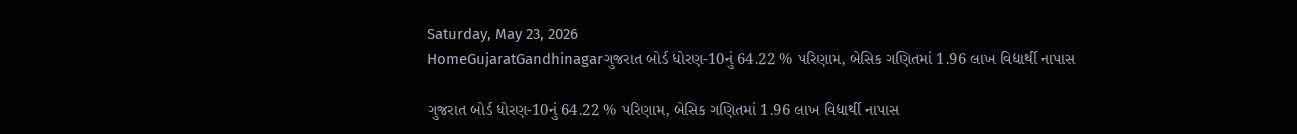Saturday, May 23, 2026
HomeGujaratGandhinagarગુજરાત બોર્ડ ધોરણ-10નું 64.22 % પરિણામ, બેસિક ગણિતમાં 1.96 લાખ વિદ્યાર્થી નાપાસ

ગુજરાત બોર્ડ ધોરણ-10નું 64.22 % પરિણામ, બેસિક ગણિતમાં 1.96 લાખ વિદ્યાર્થી નાપાસ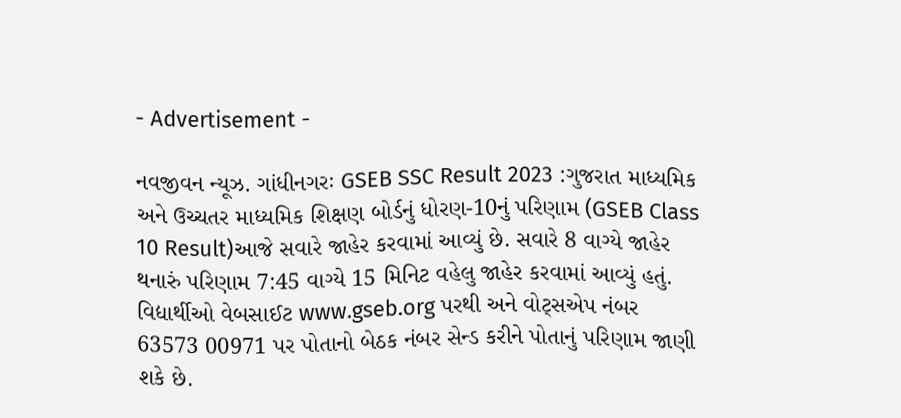- Advertisement -

નવજીવન ન્યૂઝ. ગાંધીનગરઃ GSEB SSC Result 2023 :ગુજરાત માધ્યમિક અને ઉચ્ચતર માધ્યમિક શિક્ષણ બોર્ડનું ધોરણ-10નું પરિણામ (GSEB Class 10 Result)આજે સવારે જાહેર કરવામાં આવ્યું છે. સવારે 8 વાગ્યે જાહેર થનારું પરિણામ 7:45 વાગ્યે 15 મિનિટ વહેલુ જાહેર કરવામાં આવ્યું હતું. વિદ્યાર્થીઓ વેબસાઈટ www.gseb.org પરથી અને વોટ્સએપ નંબર 63573 00971 પર પોતાનો બેઠક નંબર સેન્ડ કરીને પોતાનું પરિણામ જાણી શકે છે.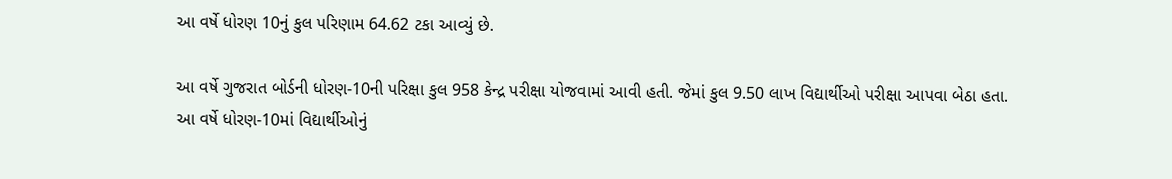આ વર્ષે ધોરણ 10નું કુલ પરિણામ 64.62 ટકા આવ્યું છે.

આ વર્ષે ગુજરાત બોર્ડની ધોરણ-10ની પરિક્ષા કુલ 958 કેન્દ્ર પરીક્ષા યોજવામાં આવી હતી. જેમાં કુલ 9.50 લાખ વિદ્યાર્થીઓ પરીક્ષા આપવા બેઠા હતા. આ વર્ષે ધોરણ-10માં વિદ્યાર્થીઓનું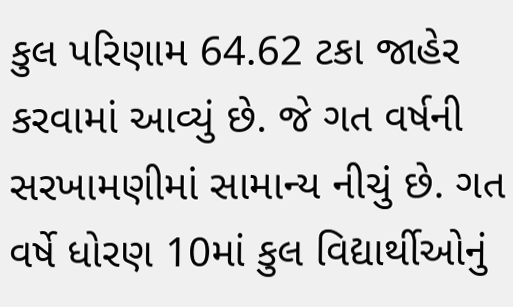કુલ પરિણામ 64.62 ટકા જાહેર કરવામાં આવ્યું છે. જે ગત વર્ષની સરખામણીમાં સામાન્ય નીચું છે. ગત વર્ષે ધોરણ 10માં કુલ વિદ્યાર્થીઓનું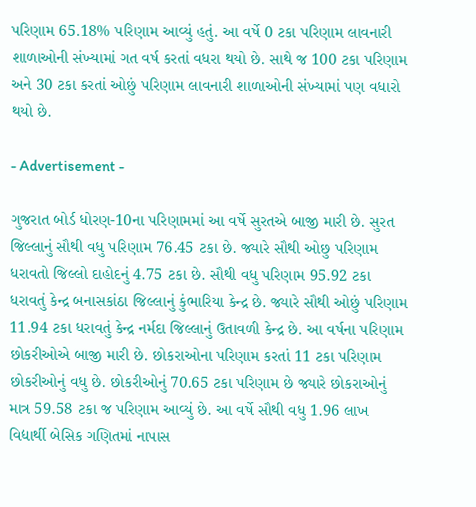પરિણામ 65.18% પરિણામ આવ્યું હતું. આ વર્ષે 0 ટકા પરિણામ લાવનારી શાળાઓની સંખ્યામાં ગત વર્ષ કરતાં વધરા થયો છે. સાથે જ 100 ટકા પરિણામ અને 30 ટકા કરતાં ઓછું પરિણામ લાવનારી શાળાઓની સંખ્યામાં પણ વધારો થયો છે.

- Advertisement -

ગુજરાત બોર્ડ ધોરણ-10ના પરિણામમાં આ વર્ષે સુરતએ બાજી મારી છે. સુરત જિલ્લાનું સૌથી વધુ પરિણામ 76.45 ટકા છે. જ્યારે સૌથી ઓછુ પરિણામ ધરાવતો જિલ્લો દાહોદનું 4.75 ટકા છે. સૌથી વધુ પરિણામ 95.92 ટકા ધરાવતું કેન્દ્ર બનાસકાંઠા જિલ્લાનું કુંભારિયા કેન્દ્ર છે. જ્યારે સૌથી ઓછું પરિણામ 11.94 ટકા ધરાવતું કેન્દ્ર નર્મદા જિલ્લાનું ઉતાવળી કેન્દ્ર છે. આ વર્ષના પરિણામ છોકરીઓએ બાજી મારી છે. છોકરાઓના પરિણામ કરતાં 11 ટકા પરિણામ છોકરીઓનું વધુ છે. છોકરીઓનું 70.65 ટકા પરિણામ છે જ્યારે છોકરાઓનું માત્ર 59.58 ટકા જ પરિણામ આવ્યું છે. આ વર્ષે સૌથી વધુ 1.96 લાખ વિદ્યાર્થી બેસિક ગણિતમાં નાપાસ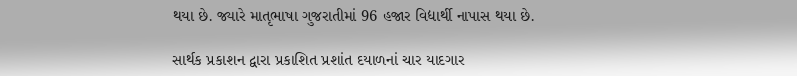થયા છે. જ્યારે માતૃભાષા ગુજરાતીમાં 96 હજાર વિદ્યાર્થી નાપાસ થયા છે.

સાર્થક પ્રકાશન દ્વારા પ્રકાશિત પ્રશાંત દયાળનાં ચાર યાદગાર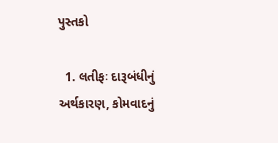પુસ્તકો

  1. લતીફઃ દારૂબંધીનું અર્થકારણ, કોમવાદનું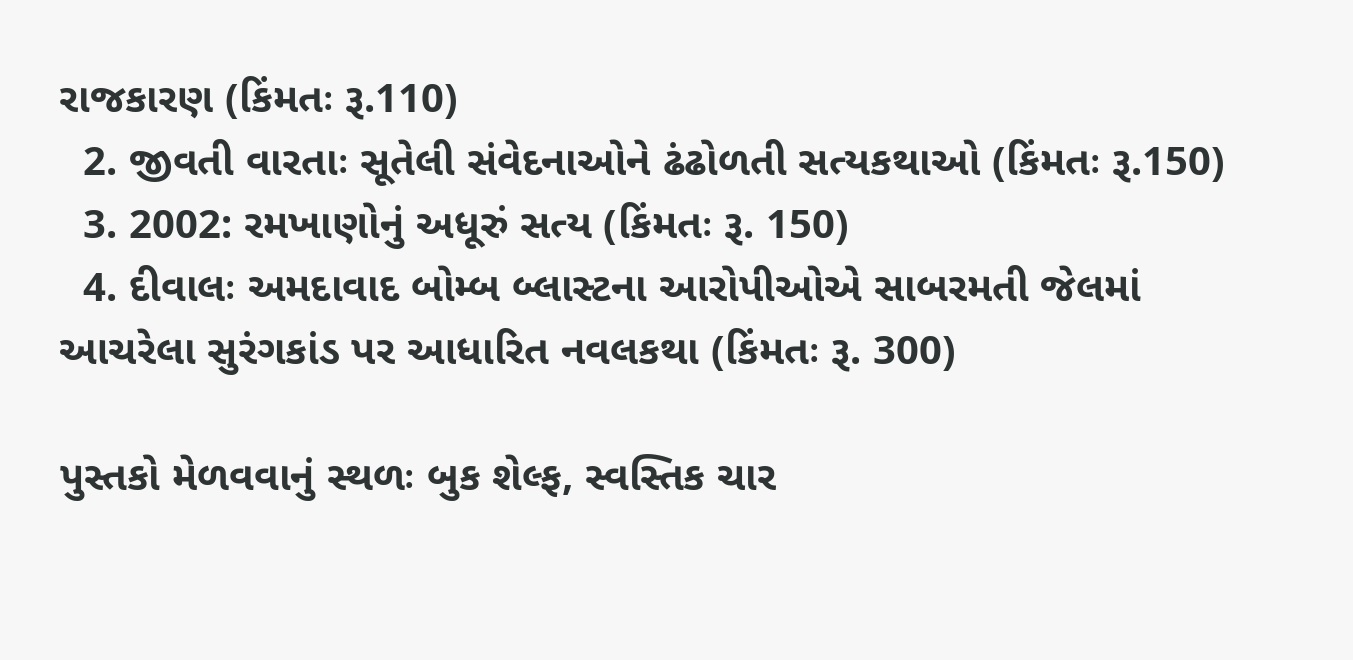રાજકારણ (કિંમતઃ રૂ.110)
  2. જીવતી વારતાઃ સૂતેલી સંવેદનાઓને ઢંઢોળતી સત્યકથાઓ (કિંમતઃ રૂ.150)
  3. 2002: રમખાણોનું અધૂરું સત્ય (કિંમતઃ રૂ. 150)
  4. દીવાલઃ અમદાવાદ બોમ્બ બ્લાસ્ટના આરોપીઓએ સાબરમતી જેલમાં આચરેલા સુરંગકાંડ પર આધારિત નવલકથા (કિંમતઃ રૂ. 300)

પુસ્તકો મેળવવાનું સ્થળઃ બુક શેલ્ફ, સ્વસ્તિક ચાર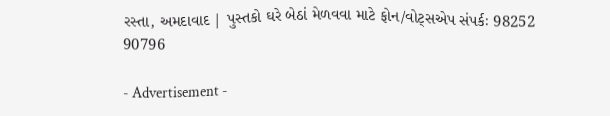રસ્તા, અમદાવાદ | પુસ્તકો ઘરે બેઠાં મેળવવા માટે ફોન/વોટ્સએપ સંપર્કઃ 98252 90796

- Advertisement -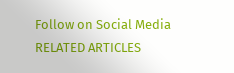Follow on Social Media
RELATED ARTICLES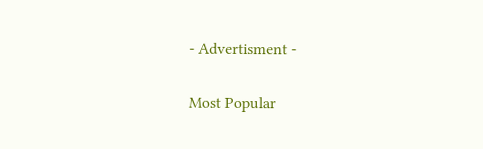- Advertisment -

Most Popular